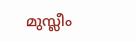മുസ്ലീം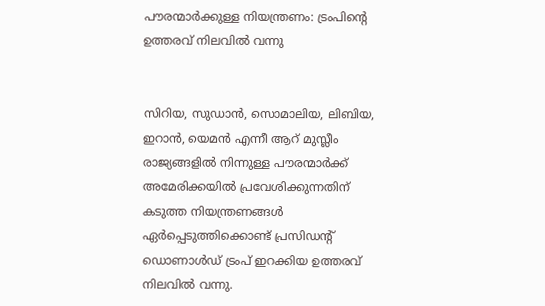പൗരന്മാര്‍ക്കുള്ള നിയന്ത്രണം: ട്രം‌പിന്റെ ഉത്തരവ് നിലവില്‍ വന്നു


സിറിയ, സുഡാന്‍, സൊമാലിയ, ലിബിയ, ഇറാന്‍, യെമന്‍ എന്നീ ആറ് മുസ്ലീം രാജ്യങ്ങളില്‍ നിന്നുള്ള പൗരന്മാര്‍ക്ക് അമേരിക്കയില്‍ പ്രവേശിക്കുന്നതിന് കടുത്ത നിയന്ത്രണങ്ങള്‍ ഏര്‍പ്പെടുത്തിക്കൊണ്ട് പ്രസിഡന്റ് ഡൊണാള്‍ഡ് ട്രംപ് ഇറക്കിയ ഉത്തരവ് നിലവില്‍ വന്നു.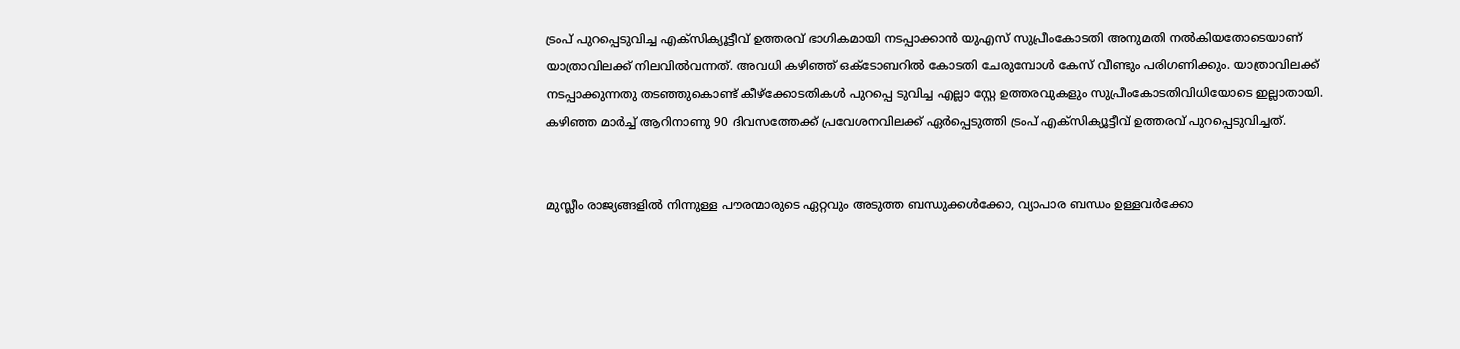ട്രംപ് പുറപ്പെടുവിച്ച എക്സിക്യൂട്ടീവ് ഉത്തരവ് ഭാഗികമായി നടപ്പാക്കാൻ യുഎസ് സുപ്രീംകോടതി അനുമതി നൽകിയതോടെയാണ് യാത്രാവിലക്ക് നിലവിൽവന്നത്. അവധി കഴിഞ്ഞ് ഒക്ടോബറിൽ കോടതി ചേരുമ്പോൾ കേസ് വീണ്ടും പരിഗണിക്കും. യാത്രാവിലക്ക് നടപ്പാക്കുന്നതു തടഞ്ഞുകൊണ്ട് കീഴ്ക്കോടതികൾ പുറപ്പെ ടുവിച്ച എല്ലാ സ്റ്റേ ഉത്തരവുകളും സുപ്രീംകോടതിവിധിയോടെ ഇല്ലാതായി. കഴിഞ്ഞ മാർച്ച് ആറിനാണു 90 ദിവസത്തേക്ക് പ്രവേശനവിലക്ക് ഏർപ്പെടുത്തി ട്രംപ് എക്സിക്യൂട്ടീവ് ഉത്തരവ് പുറപ്പെടുവിച്ചത്.


മുസ്ലീം രാജ്യങ്ങളില്‍ നിന്നുള്ള പൗരന്മാരുടെ ഏറ്റവും അടുത്ത ബന്ധുക്കള്‍ക്കോ, വ്യാപാര ബന്ധം ഉള്ളവര്‍ക്കോ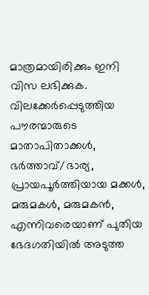മാത്രമായിരിക്കും ഇനി വിസ ലഭിക്കുക. വിലക്കേര്‍പ്പെടുത്തിയ പൗരന്മാരുടെ മാതാപിതാക്കള്‍, ഭര്‍ത്താവ്/ഭാര്യ, പ്രായപൂര്‍ത്തിയായ മക്കള്‍, മരുമകള്‍, മരുമകന്‍, എന്നിവരെയാണ് പുതിയ ഭേദഗതിയില്‍ അടുത്ത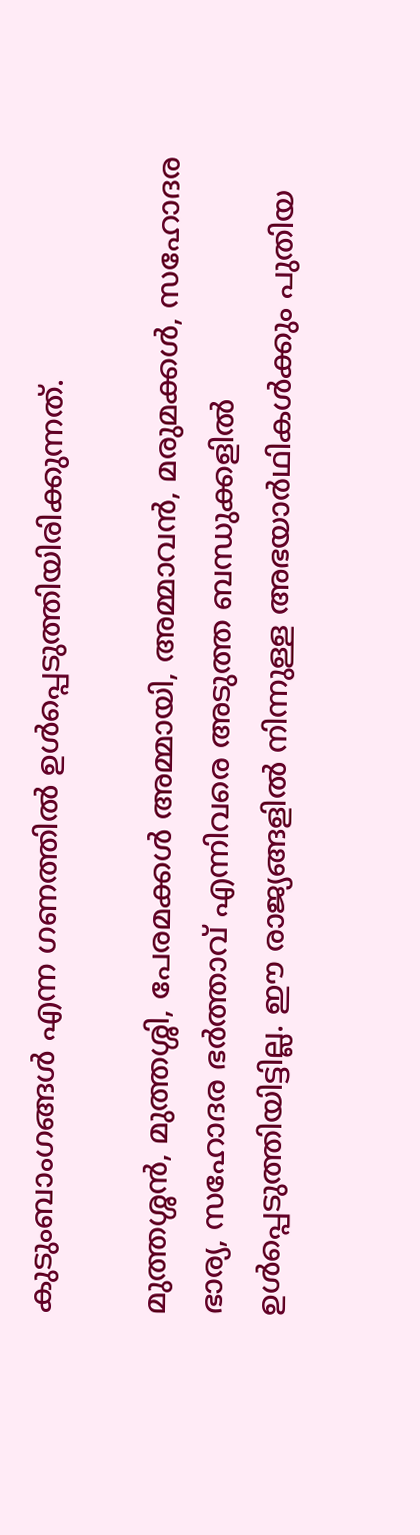കുടുംബാംഗങ്ങള്‍ എന്ന ഗണത്തില്‍ ഉള്‍പ്പെടുത്തിയിരിക്കുന്നത്.

മുത്തശ്ശന്‍, മുത്തശ്ശി, പേരമക്കള്‍ അമ്മായി, അമ്മാവന്‍, മരുമക്കള്‍, സഹോദര ഭാര്യ, സഹോദര ഭര്‍ത്താവ് എന്നിവരെ അടുത്ത ബന്ധുക്കളില്‍ ഉള്‍പ്പെടുത്തിയിട്ടില്ല. ഈ രാജ്യങ്ങളില്‍ നിന്നുള്ള അഭയാര്‍ഥികള്‍ക്കും പുതിയ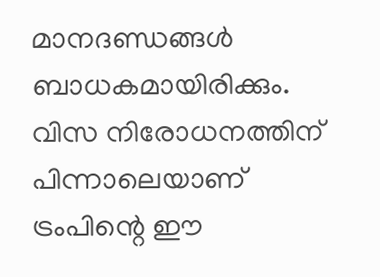മാനദണ്ഡങ്ങള്‍ ബാധകമായിരിക്കും. വിസ നിരോധനത്തിന് പിന്നാലെയാണ് ട്രംപിന്റെ ഈ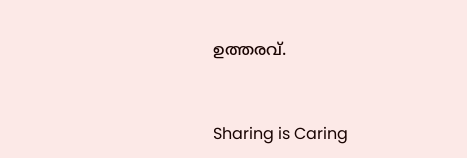ഉത്തരവ്.



Sharing is Caring